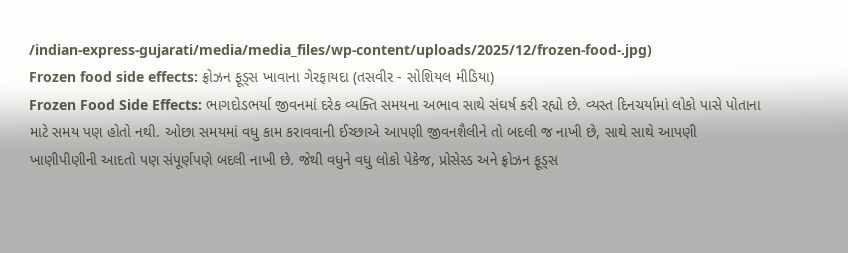/indian-express-gujarati/media/media_files/wp-content/uploads/2025/12/frozen-food-.jpg)
Frozen food side effects: ફ્રોઝન ફૂડ્સ ખાવાના ગેરફાયદા (તસવીર - સોશિયલ મીડિયા)
Frozen Food Side Effects: ભાગદોડભર્યા જીવનમાં દરેક વ્યક્તિ સમયના અભાવ સાથે સંઘર્ષ કરી રહ્યો છે. વ્યસ્ત દિનચર્યામાં લોકો પાસે પોતાના માટે સમય પણ હોતો નથી. ઓછા સમયમાં વધુ કામ કરાવવાની ઈચ્છાએ આપણી જીવનશૈલીને તો બદલી જ નાખી છે, સાથે સાથે આપણી ખાણીપીણીની આદતો પણ સંપૂર્ણપણે બદલી નાખી છે. જેથી વધુને વધુ લોકો પેકેજ, પ્રોસેસ્ડ અને ફ્રોઝન ફૂડ્સ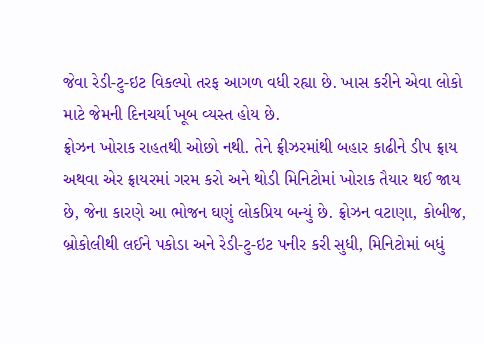જેવા રેડી-ટુ-ઇટ વિકલ્પો તરફ આગળ વધી રહ્યા છે. ખાસ કરીને એવા લોકો માટે જેમની દિનચર્યા ખૂબ વ્યસ્ત હોય છે.
ફ્રોઝન ખોરાક રાહતથી ઓછો નથી. તેને ફ્રીઝરમાંથી બહાર કાઢીને ડીપ ફ્રાય અથવા એર ફ્રાયરમાં ગરમ કરો અને થોડી મિનિટોમાં ખોરાક તૈયાર થઈ જાય છે, જેના કારણે આ ભોજન ઘણું લોકપ્રિય બન્યું છે. ફ્રોઝન વટાણા, કોબીજ, બ્રોકોલીથી લઈને પકોડા અને રેડી-ટુ-ઇટ પનીર કરી સુધી, મિનિટોમાં બધું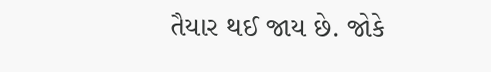તૈયાર થઈ જાય છે. જોકે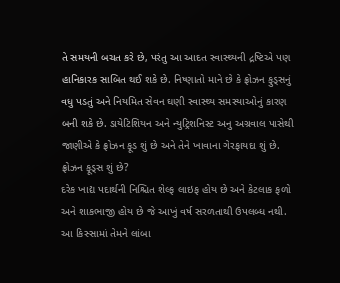તે સમયની બચત કરે છે, પરંતુ આ આદત સ્વાસ્થ્યની દ્રષ્ટિએ પણ હાનિકારક સાબિત થઈ શકે છે. નિષ્ણાતો માને છે કે ફ્રોઝન ફુડ્સનું વધુ પડતું અને નિયમિત સેવન ઘણી સ્વાસ્થ્ય સમસ્યાઓનું કારણ બની શકે છે. ડાયેટિશિયન અને ન્યુટ્રિશનિસ્ટ અનુ અગ્રવાલ પાસેથી જાણીએ કે ફ્રોઝન ફૂડ શું છે અને તેને ખાવાના ગેરફાયદા શું છે.
ફ્રોઝન ફૂડ્સ શું છે?
દરેક ખાદ્ય પદાર્થની નિશ્ચિત શેલ્ફ લાઇફ હોય છે અને કેટલાક ફળો અને શાકભાજી હોય છે જે આખું વર્ષ સરળતાથી ઉપલબ્ધ નથી. આ કિસ્સામાં તેમને લાંબા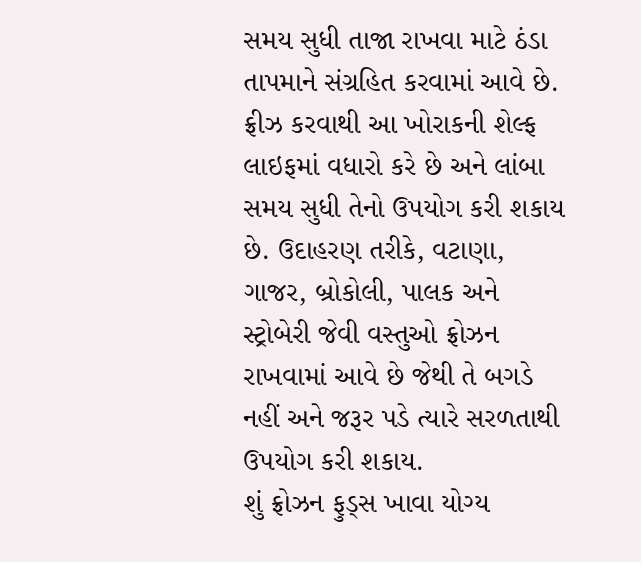સમય સુધી તાજા રાખવા માટે ઠંડા તાપમાને સંગ્રહિત કરવામાં આવે છે. ફ્રીઝ કરવાથી આ ખોરાકની શેલ્ફ લાઇફમાં વધારો કરે છે અને લાંબા સમય સુધી તેનો ઉપયોગ કરી શકાય છે. ઉદાહરણ તરીકે, વટાણા, ગાજર, બ્રોકોલી, પાલક અને સ્ટ્રોબેરી જેવી વસ્તુઓ ફ્રોઝન રાખવામાં આવે છે જેથી તે બગડે નહીં અને જરૂર પડે ત્યારે સરળતાથી ઉપયોગ કરી શકાય.
શું ફ્રોઝન ફુડ્સ ખાવા યોગ્ય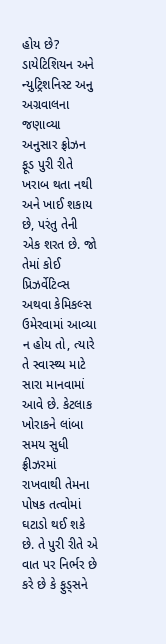હોય છે?
ડાયેટિશિયન અને ન્યુટ્રિશનિસ્ટ અનુ અગ્રવાલના જણાવ્યા અનુસાર ફ્રોઝન ફૂડ પુરી રીતે ખરાબ થતા નથી અને ખાઈ શકાય છે, પરંતુ તેની એક શરત છે. જો તેમાં કોઈ પ્રિઝર્વેટિવ્સ અથવા કેમિકલ્સ ઉમેરવામાં આવ્યા ન હોય તો, ત્યારે તે સ્વાસ્થ્ય માટે સારા માનવામાં આવે છે. કેટલાક ખોરાકને લાંબા સમય સુધી ફ્રીઝરમાં રાખવાથી તેમના પોષક તત્વોમાં ઘટાડો થઈ શકે છે. તે પુરી રીતે એ વાત પર નિર્ભર છે કરે છે કે ફુડ્સને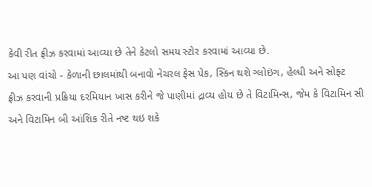કેવી રીત ફ્રીઝ કરવામાં આવ્યા છે તેને કેટલો સમય સ્ટોર કરવામાં આવ્યા છે.
આ પણ વાંચો - કેળાની છાલમાંથી બનાવો નેચરલ ફેસ પેક, સ્કિન થશે ગ્લોઇંગ, હેલ્ધી અને સોફ્ટ
ફ્રીઝ કરવાની પ્રક્રિયા દરમિયાન ખાસ કરીને જે પાણીમાં દ્રાવ્ય હોય છે તે વિટામિન્સ, જેમ કે વિટામિન સી અને વિટામિન બી આંશિક રીતે નષ્ટ થઇ શકે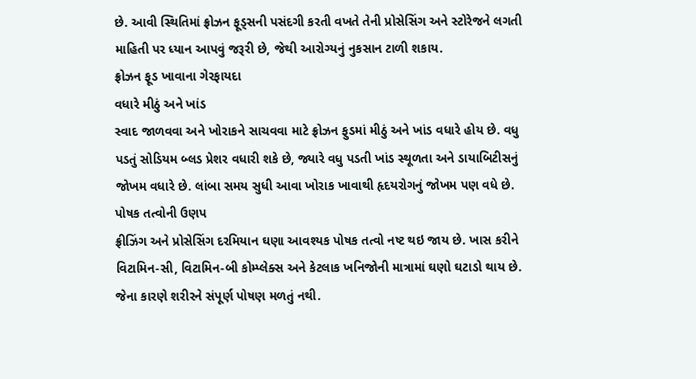છે. આવી સ્થિતિમાં ફ્રોઝન ફૂડ્સની પસંદગી કરતી વખતે તેની પ્રોસેસિંગ અને સ્ટોરેજને લગતી માહિતી પર ધ્યાન આપવું જરૂરી છે, જેથી આરોગ્યનું નુકસાન ટાળી શકાય.
ફ્રોઝન ફૂડ ખાવાના ગેરફાયદા
વધારે મીઠું અને ખાંડ
સ્વાદ જાળવવા અને ખોરાકને સાચવવા માટે ફ્રોઝન ફુડમાં મીઠું અને ખાંડ વધારે હોય છે. વધુ પડતું સોડિયમ બ્લડ પ્રેશર વધારી શકે છે, જ્યારે વધુ પડતી ખાંડ સ્થૂળતા અને ડાયાબિટીસનું જોખમ વધારે છે. લાંબા સમય સુધી આવા ખોરાક ખાવાથી હૃદયરોગનું જોખમ પણ વધે છે.
પોષક તત્વોની ઉણપ
ફ્રીઝિંગ અને પ્રોસેસિંગ દરમિયાન ઘણા આવશ્યક પોષક તત્વો નષ્ટ થઇ જાય છે. ખાસ કરીને વિટામિન-સી, વિટામિન-બી કોમ્પ્લેક્સ અને કેટલાક ખનિજોની માત્રામાં ઘણો ઘટાડો થાય છે. જેના કારણે શરીરને સંપૂર્ણ પોષણ મળતું નથી.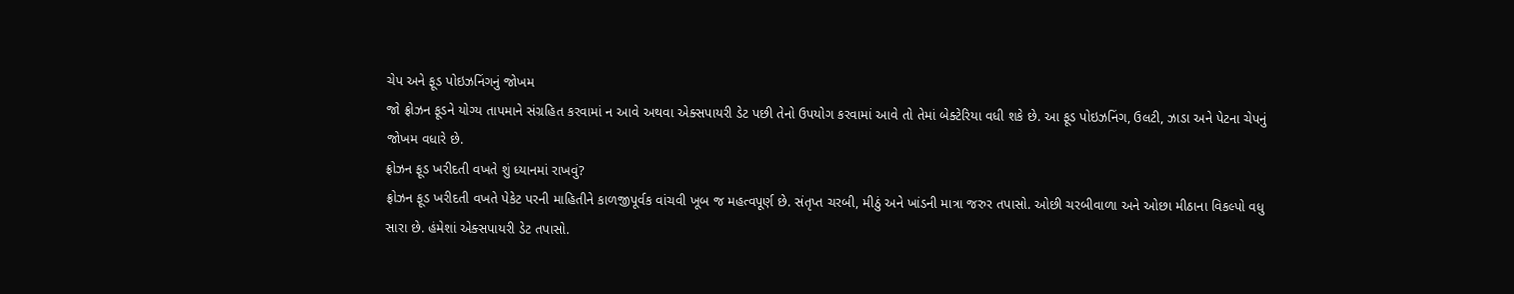ચેપ અને ફૂડ પોઇઝનિંગનું જોખમ
જો ફ્રોઝન ફૂડને યોગ્ય તાપમાને સંગ્રહિત કરવામાં ન આવે અથવા એક્સપાયરી ડેટ પછી તેનો ઉપયોગ કરવામાં આવે તો તેમાં બેક્ટેરિયા વધી શકે છે. આ ફૂડ પોઇઝનિંગ, ઉલટી, ઝાડા અને પેટના ચેપનું જોખમ વધારે છે.
ફ્રોઝન ફૂડ ખરીદતી વખતે શું ધ્યાનમાં રાખવું?
ફ્રોઝન ફૂડ ખરીદતી વખતે પેકેટ પરની માહિતીને કાળજીપૂર્વક વાંચવી ખૂબ જ મહત્વપૂર્ણ છે. સંતૃપ્ત ચરબી, મીઠું અને ખાંડની માત્રા જરુર તપાસો. ઓછી ચરબીવાળા અને ઓછા મીઠાના વિકલ્પો વધુ સારા છે. હંમેશાં એક્સપાયરી ડેટ તપાસો.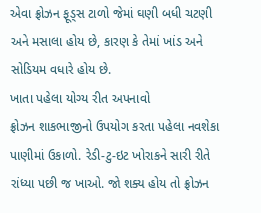એવા ફ્રોઝન ફૂડ્સ ટાળો જેમાં ઘણી બધી ચટણી અને મસાલા હોય છે, કારણ કે તેમાં ખાંડ અને સોડિયમ વધારે હોય છે.
ખાતા પહેલા યોગ્ય રીત અપનાવો
ફ્રોઝન શાકભાજીનો ઉપયોગ કરતા પહેલા નવશેકા પાણીમાં ઉકાળો. રેડી-ટુ-ઇટ ખોરાકને સારી રીતે રાંધ્યા પછી જ ખાઓ. જો શક્ય હોય તો ફ્રોઝન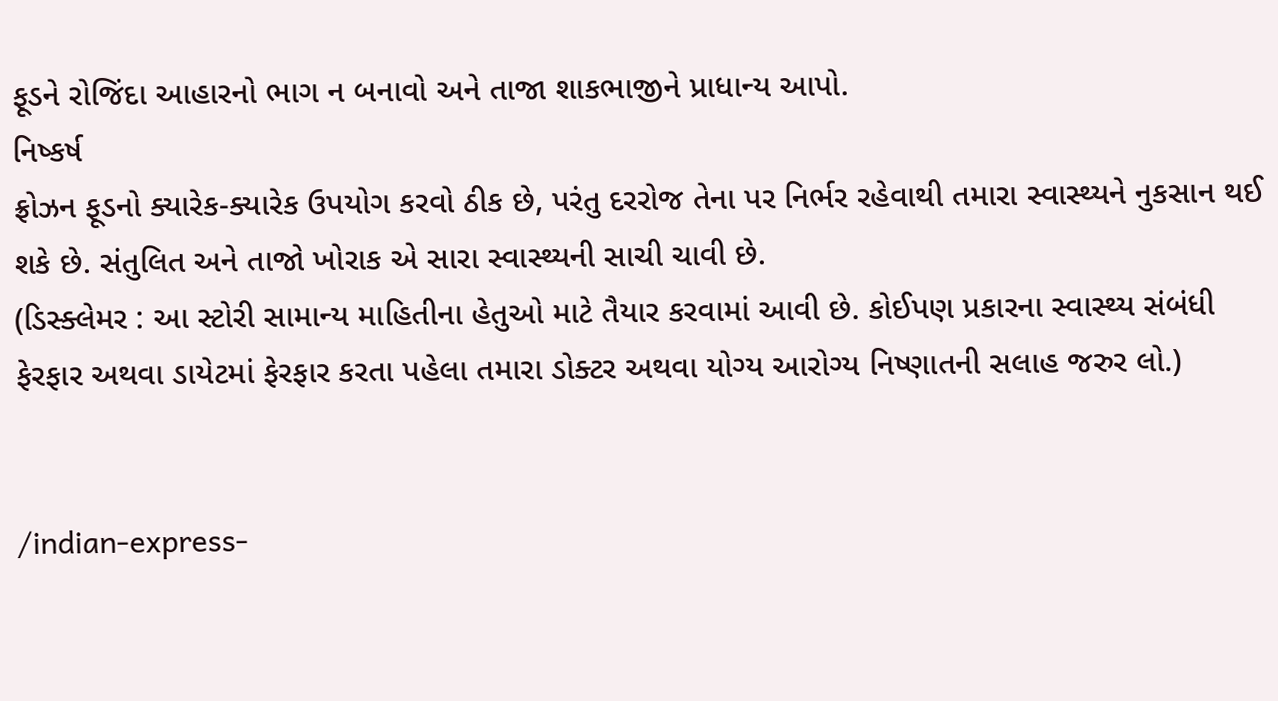ફૂડને રોજિંદા આહારનો ભાગ ન બનાવો અને તાજા શાકભાજીને પ્રાધાન્ય આપો.
નિષ્કર્ષ
ફ્રોઝન ફૂડનો ક્યારેક-ક્યારેક ઉપયોગ કરવો ઠીક છે, પરંતુ દરરોજ તેના પર નિર્ભર રહેવાથી તમારા સ્વાસ્થ્યને નુકસાન થઈ શકે છે. સંતુલિત અને તાજો ખોરાક એ સારા સ્વાસ્થ્યની સાચી ચાવી છે.
(ડિસ્ક્લેમર : આ સ્ટોરી સામાન્ય માહિતીના હેતુઓ માટે તૈયાર કરવામાં આવી છે. કોઈપણ પ્રકારના સ્વાસ્થ્ય સંબંધી ફેરફાર અથવા ડાયેટમાં ફેરફાર કરતા પહેલા તમારા ડોક્ટર અથવા યોગ્ય આરોગ્ય નિષ્ણાતની સલાહ જરુર લો.)


/indian-express-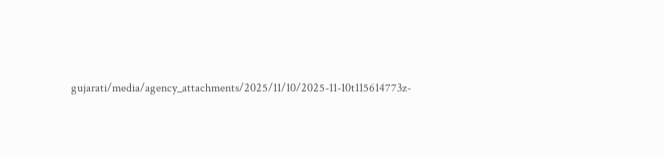gujarati/media/agency_attachments/2025/11/10/2025-11-10t115614773z-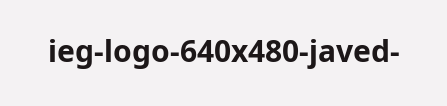ieg-logo-640x480-javed-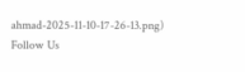ahmad-2025-11-10-17-26-13.png)
Follow Us